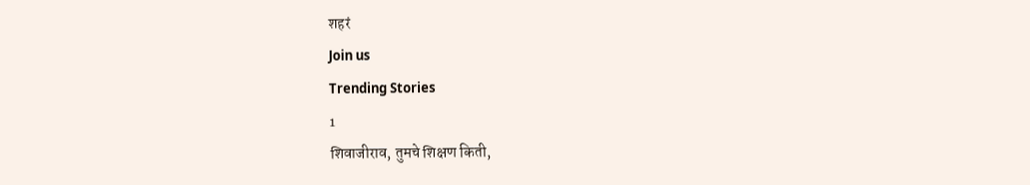शहरं
Join us
Trending Stories
1
शिवाजीराव, तुमचे शिक्षण किती,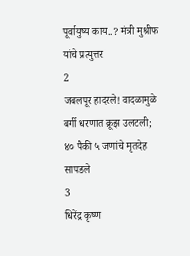पूर्वायुष्य काय..? मंत्री मुश्रीफ यांचे प्रत्युत्तर
2
जबलपूर हादरले! वादळामुळे बर्गी धरणात क्रूझ उलटली; ४० पैकी ५ जणांचे मृतदेह सापडले
3
धिरेंद्र कृष्ण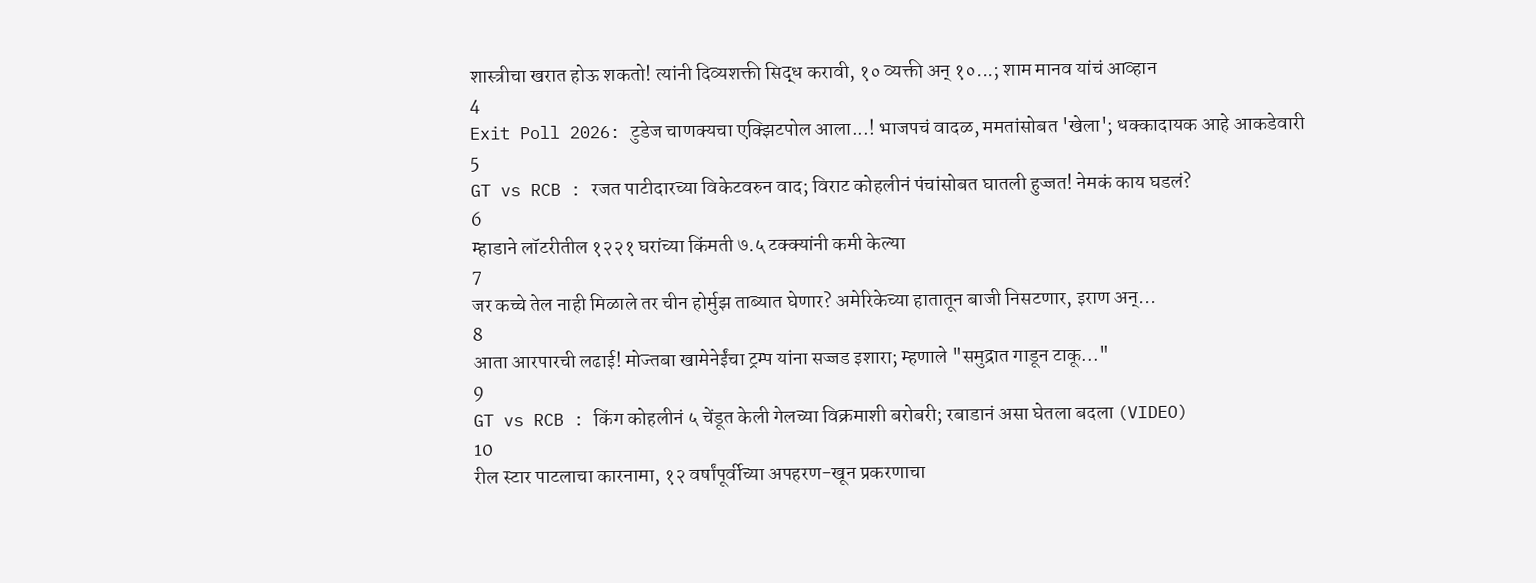शास्त्रीचा खरात होऊ शकतो! त्यांनी दिव्यशक्ती सिद्ध करावी, १० व्यक्ती अन् १०...; शाम मानव यांचं आव्हान
4
Exit Poll 2026: टुडेज चाणक्यचा एक्झिटपोल आला...! भाजपचं वादळ, ममतांसोबत 'खेला'; धक्कादायक आहे आकडेवारी
5
GT vs RCB : रजत पाटीदारच्या विकेटवरुन वाद; विराट कोहलीनं पंचांसोबत घातली हुज्जत! नेमकं काय घडलं?
6
म्हाडाने लॉटरीतील १२२१ घरांच्या किंमती ७.५ टक्क्यांनी कमी केल्या
7
जर कच्चे तेल नाही मिळाले तर चीन होर्मुझ ताब्यात घेणार? अमेरिकेच्या हातातून बाजी निसटणार, इराण अन्...
8
आता आरपारची लढाई! मोज्तबा खामेनेईंचा ट्रम्प यांना सज्जड इशारा; म्हणाले "समुद्रात गाडून टाकू..."
9
GT vs RCB : किंग कोहलीनं ५ चेंडूत केली गेलच्या विक्रमाशी बरोबरी; रबाडानं असा घेतला बदला (VIDEO)
10
रील स्टार पाटलाचा कारनामा, १२ वर्षांपूर्वीच्या अपहरण-खून प्रकरणाचा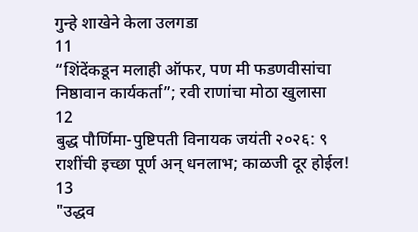गुन्हे शाखेने केला उलगडा
11
“शिंदेंकडून मलाही ऑफर, पण मी फडणवीसांचा निष्ठावान कार्यकर्ता”; रवी राणांचा मोठा खुलासा
12
बुद्ध पौर्णिमा-पुष्टिपती विनायक जयंती २०२६: ९ राशींची इच्छा पूर्ण अन् धनलाभ; काळजी दूर होईल!
13
"उद्धव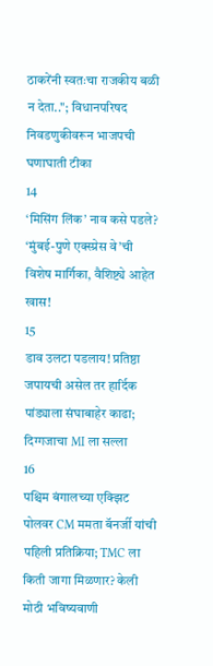ठाकरेंनी स्वतःचा राजकीय बळी न देता.."; विधानपरिषद निवडणुकीवरून भाजपची घणाघाती टीका
14
‘मिसिंग लिंक’ नाव कसे पडले? ‘मुंबई-पुणे एक्स्प्रेस वे’ची विशेष मार्गिका, वैशिष्ट्ये आहेत खास!
15
डाव उलटा पडलाय! प्रतिष्ठा जपायची असेल तर हार्दिक पांड्याला संघाबाहेर काढा; दिग्गजाचा MI ला सल्ला
16
पश्चिम बंगालच्या एक्झिट पोलवर CM ममता बॅनर्जी यांची पहिली प्रतिक्रिया; TMC ला किती जागा मिळणार? केली मोठी भविष्यवाणी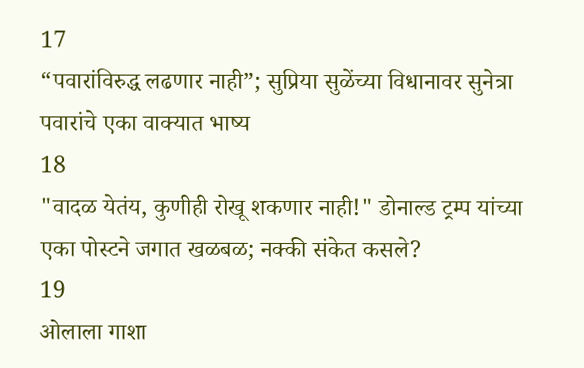17
“पवारांविरुद्ध लढणार नाही”; सुप्रिया सुळेंच्या विधानावर सुनेत्रा पवारांचे एका वाक्यात भाष्य
18
"वादळ येतंय, कुणीही रोखू शकणार नाही!" डोनाल्ड ट्रम्प यांच्या एका पोस्टने जगात खळबळ; नक्की संकेत कसले?
19
ओलाला गाशा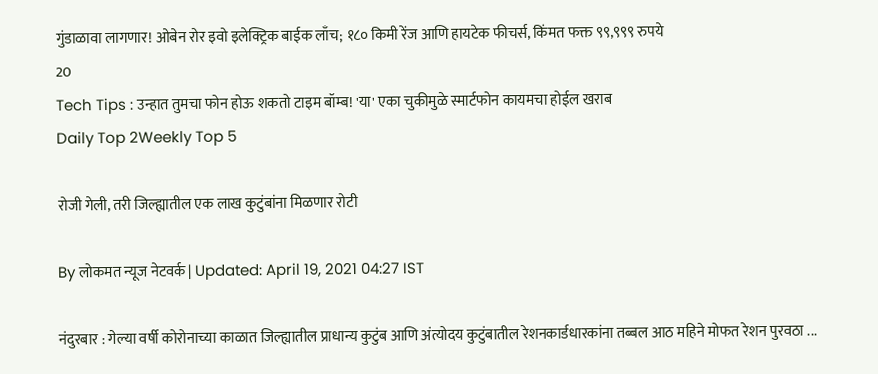गुंडाळावा लागणार! ओबेन रोर इवो इलेक्ट्रिक बाईक लाँच; १८० किमी रेंज आणि हायटेक फीचर्स, किंमत फक्त ९९,९९९ रुपये
20
Tech Tips : उन्हात तुमचा फोन होऊ शकतो टाइम बॉम्ब! 'या' एका चुकीमुळे स्मार्टफोन कायमचा होईल खराब
Daily Top 2Weekly Top 5

रोजी गेली, तरी जिल्ह्यातील एक लाख कुटुंबांना मिळणार रोटी

By लोकमत न्यूज नेटवर्क | Updated: April 19, 2021 04:27 IST

नंदुरबार : गेल्या वर्षी कोरोनाच्या काळात जिल्ह्यातील प्राधान्य कुटुंब आणि अंत्योदय कुटुंबातील रेशनकार्डधारकांना तब्बल आठ महिने मोफत रेशन पुरवठा ...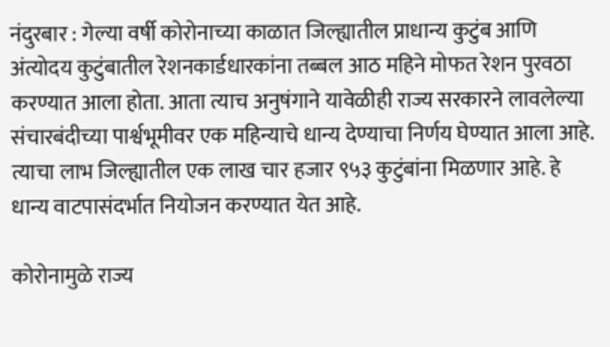नंदुरबार : गेल्या वर्षी कोरोनाच्या काळात जिल्ह्यातील प्राधान्य कुटुंब आणि अंत्योदय कुटुंबातील रेशनकार्डधारकांना तब्बल आठ महिने मोफत रेशन पुरवठा करण्यात आला होता. आता त्याच अनुषंगाने यावेळीही राज्य सरकारने लावलेल्या संचारबंदीच्या पार्श्वभूमीवर एक महिन्याचे धान्य देण्याचा निर्णय घेण्यात आला आहे. त्याचा लाभ जिल्ह्यातील एक लाख चार हजार ९५३ कुटुंबांना मिळणार आहे. हे धान्य वाटपासंदर्भात नियोजन करण्यात येत आहे.

कोरोनामुळे राज्य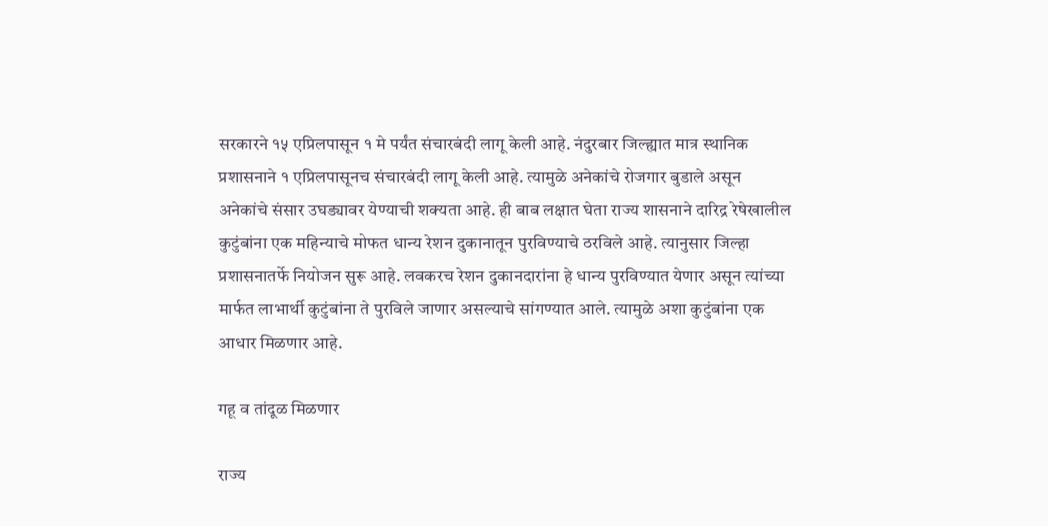सरकारने १५ एप्रिलपासून १ मे पर्यंत संचारबंदी लागू केली आहे. नंदुरबार जिल्ह्यात मात्र स्थानिक प्रशासनाने १ एप्रिलपासूनच संचारबंदी लागू केली आहे. त्यामुळे अनेकांचे रोजगार बुडाले असून अनेकांचे संसार उघड्यावर येण्याची शक्यता आहे. ही बाब लक्षात घेता राज्य शासनाने दारिद्र रेषेखालील कुटुंबांना एक महिन्याचे मोफत धान्य रेशन दुकानातून पुरविण्याचे ठरविले आहे. त्यानुसार जिल्हा प्रशासनातर्फे नियोजन सुरू आहे. लवकरच रेशन दुकानदारांना हे धान्य पुरविण्यात येणार असून त्यांच्या मार्फत लाभार्थी कुटुंबांना ते पुरविले जाणार असल्याचे सांगण्यात आले. त्यामुळे अशा कुटुंबांना एक आधार मिळणार आहे.

गहू व तांदूळ मिळणार

राज्य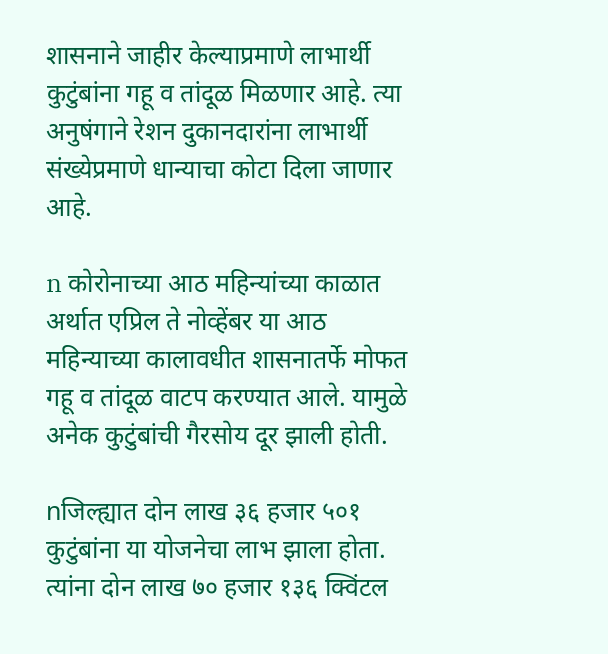शासनाने जाहीर केल्याप्रमाणे लाभार्थी कुटुंबांना गहू व तांदूळ मिळणार आहे. त्या अनुषंगाने रेशन दुकानदारांना लाभार्थी संख्येप्रमाणे धान्याचा कोटा दिला जाणार आहे.

n कोरोनाच्या आठ महिन्यांच्या काळात अर्थात एप्रिल ते नोव्हेंबर या आठ महिन्याच्या कालावधीत शासनातर्फे मोफत गहू व तांदूळ वाटप करण्यात आले. यामुळे अनेक कुटुंबांची गैरसोय दूर झाली होती.

nजिल्ह्यात दोन लाख ३६ हजार ५०१ कुटुंबांना या योजनेचा लाभ झाला होता. त्यांना दोन लाख ७० हजार १३६ क्विंटल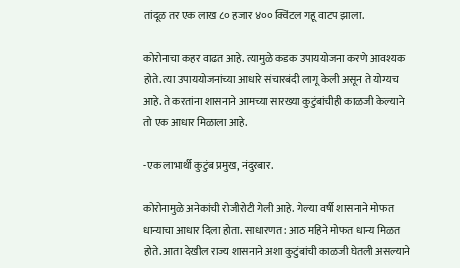तांदूळ तर एक लाख ८० हजार ४०० क्विंटल गहू वाटप झाला.

कोरोनाचा कहर वाढत आहे. त्यामुळे कडक उपाययोजना करणे आवश्यक होते. त्या उपाययोजनांच्या आधारे संचारबंदी लागू केली असून ते योग्यच आहे. ते करतांना शासनाने आमच्या सारख्या कुटुंबांचीही काळजी केल्याने तो एक आधार मिळाला आहे.

-एक लाभार्थी कुटुंब प्रमुख, नंदुरबार.

कोरोनामुळे अनेकांची रोजीरोटी गेली आहे. गेल्या वर्षी शासनाने मोफत धान्याचा आधार दिला होता. साधारणत: आठ महिने मोफत धान्य मिळत होते. आता देखील राज्य शासनाने अशा कुटुंबांची काळजी घेतली असल्याने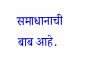समाधानाची बाब आहे.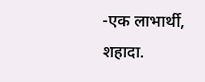-एक लाभार्थी, शहादा.